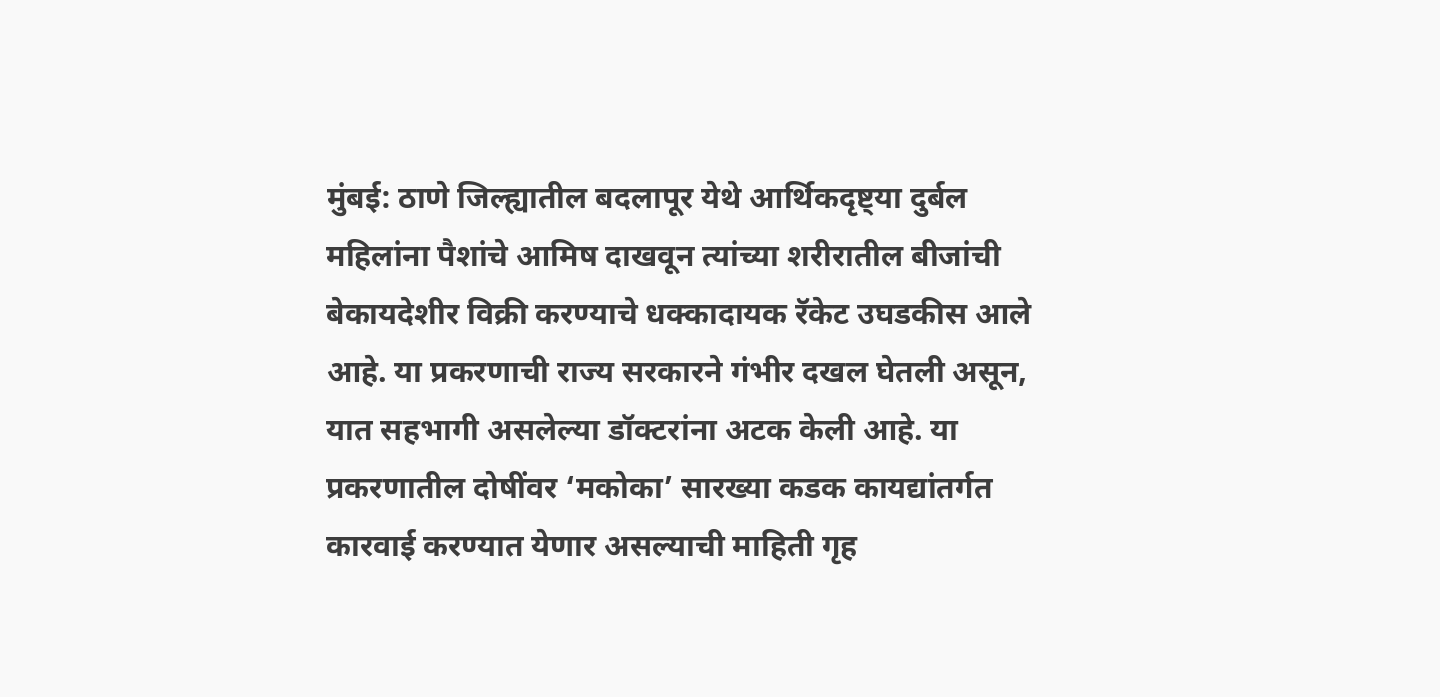मुंबई: ठाणे जिल्ह्यातील बदलापूर येथे आर्थिकदृष्ट्या दुर्बल महिलांना पैशांचे आमिष दाखवून त्यांच्या शरीरातील बीजांची बेकायदेशीर विक्री करण्याचे धक्कादायक रॅकेट उघडकीस आले आहे. या प्रकरणाची राज्य सरकारने गंभीर दखल घेतली असून, यात सहभागी असलेल्या डॉक्टरांना अटक केली आहे. या प्रकरणातील दोषींवर ‘मकोका’ सारख्या कडक कायद्यांतर्गत कारवाई करण्यात येणार असल्याची माहिती गृह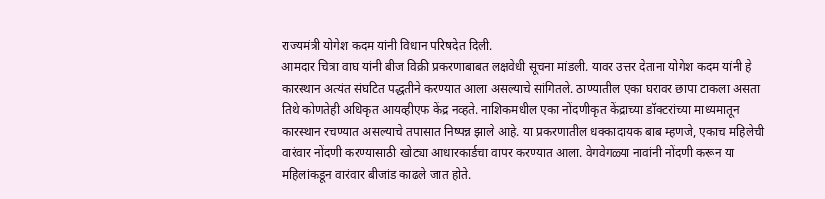राज्यमंत्री योगेश कदम यांनी विधान परिषदेत दिली.
आमदार चित्रा वाघ यांनी बीज विक्री प्रकरणाबाबत लक्षवेधी सूचना मांडली. यावर उत्तर देताना योगेश कदम यांनी हे कारस्थान अत्यंत संघटित पद्धतीने करण्यात आला असल्याचे सांगितले. ठाण्यातील एका घरावर छापा टाकला असता तिथे कोणतेही अधिकृत आयव्हीएफ केंद्र नव्हते. नाशिकमधील एका नोंदणीकृत केंद्राच्या डॉक्टरांच्या माध्यमातून कारस्थान रचण्यात असल्याचे तपासात निष्पन्न झाले आहे. या प्रकरणातील धक्कादायक बाब म्हणजे, एकाच महिलेची वारंवार नोंदणी करण्यासाठी खोट्या आधारकार्डचा वापर करण्यात आला. वेगवेगळ्या नावांनी नोंदणी करून या महिलांकडून वारंवार बीजांड काढले जात होते.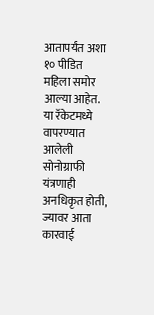आतापर्यंत अशा १० पीडित महिला समोर आल्या आहेत. या रॅकेटमध्ये वापरण्यात आलेली सोनोग्राफी यंत्रणाही अनधिकृत होती, ज्यावर आता कारवाई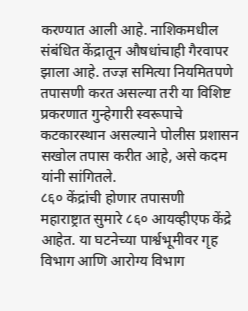करण्यात आली आहे. नाशिकमधील संबंधित केंद्रातून औषधांचाही गैरवापर झाला आहे. तज्ज्ञ समित्या नियमितपणे तपासणी करत असल्या तरी या विशिष्ट प्रकरणात गुन्हेगारी स्वरूपाचे कटकारस्थान असल्याने पोलीस प्रशासन सखोल तपास करीत आहे, असे कदम यांनी सांगितले.
८६० केंद्रांची होणार तपासणी
महाराष्ट्रात सुमारे ८६० आयव्हीएफ केंद्रे आहेत. या घटनेच्या पार्श्वभूमीवर गृह विभाग आणि आरोग्य विभाग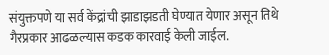संयुक्तपणे या सर्व केंद्रांची झाडाझडती घेण्यात येणार असून तिथे गैरप्रकार आढळल्यास कडक कारवाई केली जाईल.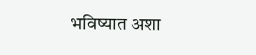भविष्यात अशा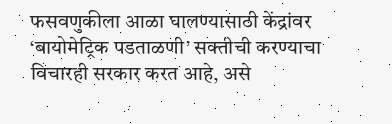फसवणुकीला आळा घालण्यासाठी केंद्रांवर ‘बायोमेट्रिक पडताळणी’ सक्तीची करण्याचा विचारही सरकार करत आहे, असे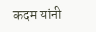कदम यांनी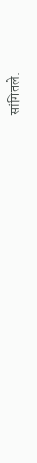सांगितले.